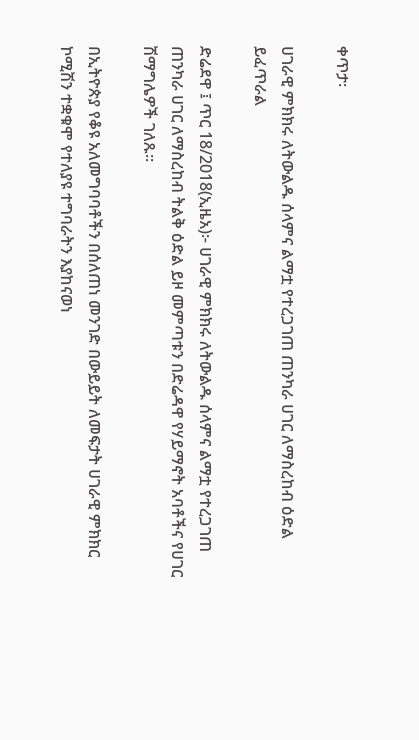ቀጥታ፡

ሀገራዊ ምክክሩ ለትውልዱ ሰላምና ልማቷ የተረጋገጠ ጠንካራ ሀገር ለማስረከብ ዕድል ይፈጥራል

ድሬደዋ ፤ ጥር 18/2018(ኢዜአ)፦ ሀገራዊ ምክክሩ ለትውልዱ ሰላምና ልማቷ የተረጋገጠ ጠንካራ ሀገር ለማስረከብ ትልቅ ዕድል ይዞ መምጣቱን በድሬዳዋ የሃይማኖት አባቶችና የሀገር ሽማግሌዎች ገለጹ።

በኢትዮጵያ የቆዩ አለመግባባቶችን በሰለጠነ መንገድ በውይይት ለመፍታት ሀገራዊ ምክክር ኮሚሽን ተቋቁሞ የተለያዩ ተግባራትን እያከናወነ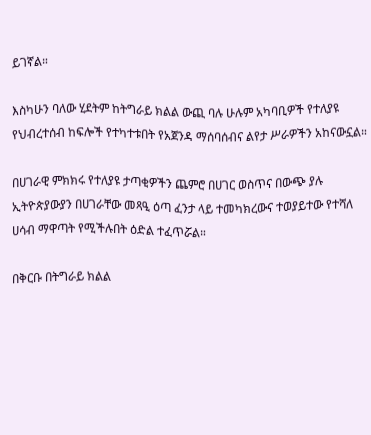ይገኛል።

እስካሁን ባለው ሂደትም ከትግራይ ክልል ውጪ ባሉ ሁሉም አካባቢዎች የተለያዩ የህብረተሰብ ከፍሎች የተካተቱበት የአጀንዳ ማሰባሰብና ልየታ ሥራዎችን አከናውኗል።

በሀገራዊ ምክክሩ የተለያዩ ታጣቂዎችን ጨምሮ በሀገር ወስጥና በውጭ ያሉ ኢትዮጵያውያን በሀገራቸው መጻዒ ዕጣ ፈንታ ላይ ተመካክረውና ተወያይተው የተሻለ ሀሳብ ማዋጣት የሚችሉበት ዕድል ተፈጥሯል።

በቅርቡ በትግራይ ክልል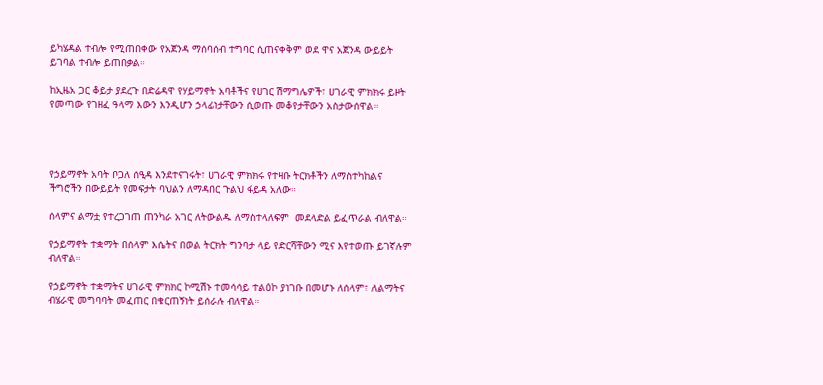ይካሄዳል ተብሎ የሚጠበቀው የአጀንዳ ማሰባሰብ ተግባር ሲጠናቀቅም ወደ ዋና አጀንዳ ውይይት ይገባል ተብሎ ይጠበቃል።

ከኢዜአ ጋር ቆይታ ያደረጉ በድሬዳዋ የሃይማኖት አባቶችና የሀገር ሽማግሌዎች፣ ሀገራዊ ምክክሩ ይዞት የመጣው የገዘፈ ዓላማ እውን እንዲሆን ኃላፊነታቸውን ሲወጡ መቆየታቸውን አስታውሰዋል።




የኃይማኖት አባት ቦጋለ ሰዒዳ እንደተናገሩት፣ ሀገራዊ ምክክሩ የተዛቡ ትርክቶችን ለማስተካከልና ችግሮችን በውይይት የመፍታት ባህልን ለማዳበር ጉልህ ፋይዳ አለው።

ሰላምና ልማቷ የተረጋገጠ ጠንካራ አገር ለትውልዱ ለማስተላለፍም  መደላድል ይፈጥራል ብለዋል።

የኃይማኖት ተቋማት በሰላም እሴትና በወል ትርክት ግንባታ ላይ የድርሻቸውን ሚና እየተወጡ ይገኛሉም ብለዋል።

የኃይማኖት ተቋማትና ሀገራዊ ምክክር ኮሚሽኑ ተመሳሳይ ተልዕኮ ያነገቡ በመሆኑ ለሰላም፣ ለልማትና ብሄራዊ መግባባት መፈጠር በቁርጠኝነት ይሰራሉ ብለዋል።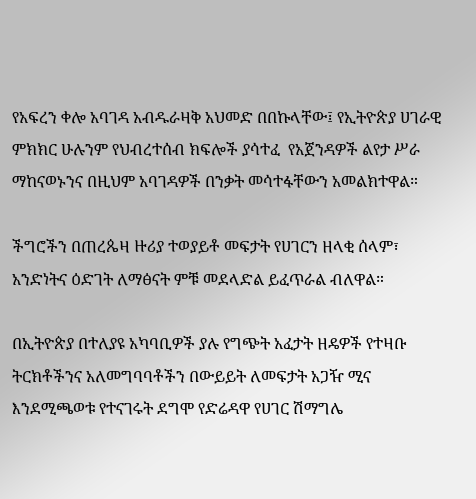የአፍረን ቀሎ አባገዳ አብዱራዛቅ አህመድ በበኩላቸው፤ የኢትዮጵያ ሀገራዊ ምክክር ሁሉንም የህብረተሰብ ክፍሎች ያሳተፈ  የአጀንዳዎች ልየታ ሥራ ማከናወኑንና በዚህም አባገዳዎች በንቃት መሳተፋቸውን አመልክተዋል።

ችግሮችን በጠረጴዛ ዙሪያ ተወያይቶ መፍታት የሀገርን ዘላቂ ሰላም፣ አንድነትና ዕድገት ለማፅናት ምቹ መደላድል ይፈጥራል ብለዋል።

በኢትዮጵያ በተለያዩ አካባቢዎች ያሉ የግጭት አፈታት ዘዴዎች የተዛቡ ትርክቶችንና አለመግባባቶችን በውይይት ለመፍታት አጋዥ ሚና እንደሚጫወቱ የተናገሩት ደግሞ የድሬዳዋ የሀገር ሽማግሌ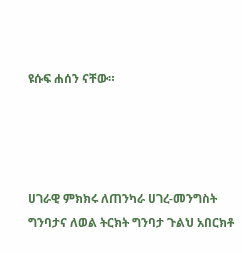ዩሱፍ ሐሰን ናቸው።




ሀገራዊ ምክክሩ ለጠንካራ ሀገረ-መንግስት ግንባታና ለወል ትርክት ግንባታ ጉልህ አበርክቶ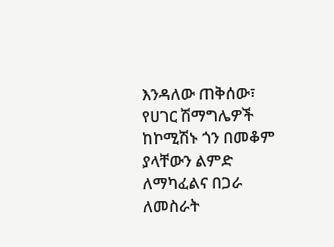እንዳለው ጠቅሰው፣ የሀገር ሽማግሌዎች ከኮሚሽኑ ጎን በመቆም ያላቸውን ልምድ ለማካፈልና በጋራ ለመስራት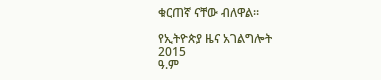ቁርጠኛ ናቸው ብለዋል።

የኢትዮጵያ ዜና አገልግሎት
2015
ዓ.ም